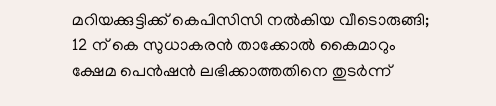മറിയക്കുട്ടിക്ക് കെപിസിസി നൽകിയ വീടൊരുങ്ങി; 12 ന് കെ സുധാകരൻ താക്കോൽ കൈമാറും
ക്ഷേമ പെൻഷൻ ലഭിക്കാത്തതിനെ തുടർന്ന്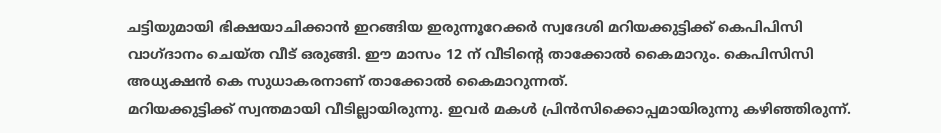ചട്ടിയുമായി ഭിക്ഷയാചിക്കാൻ ഇറങ്ങിയ ഇരുന്നൂറേക്കർ സ്വദേശി മറിയക്കുട്ടിക്ക് കെപിപിസി വാഗ്ദാനം ചെയ്ത വീട് ഒരുങ്ങി. ഈ മാസം 12 ന് വീടിന്റെ താക്കോൽ കൈമാറും. കെപിസിസി അധ്യക്ഷൻ കെ സുധാകരനാണ് താക്കോൽ കൈമാറുന്നത്.
മറിയക്കുട്ടിക്ക് സ്വന്തമായി വീടില്ലായിരുന്നു. ഇവർ മകൾ പ്രിൻസിക്കൊപ്പമായിരുന്നു കഴിഞ്ഞിരുന്ന്.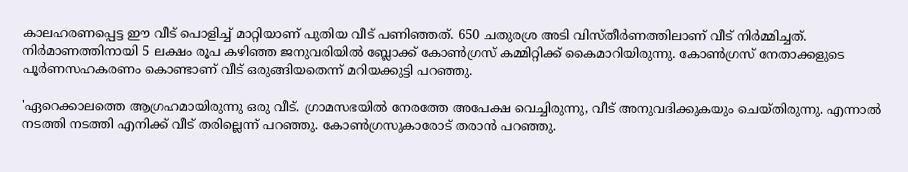കാലഹരണപ്പെട്ട ഈ വീട് പൊളിച്ച് മാറ്റിയാണ് പുതിയ വീട് പണിഞ്ഞത്. 650 ചതുരശ്ര അടി വിസ്തീർണത്തിലാണ് വീട് നിർമ്മിച്ചത്. നിർമാണത്തിനായി 5 ലക്ഷം രൂപ കഴിഞ്ഞ ജനുവരിയിൽ ബ്ലോക്ക് കോൺഗ്രസ് കമ്മിറ്റിക്ക് കൈമാറിയിരുന്നു. കോൺഗ്രസ് നേതാക്കളുടെ പൂർണസഹകരണം കൊണ്ടാണ് വീട് ഒരുങ്ങിയതെന്ന് മറിയക്കുട്ടി പറഞ്ഞു.

'ഏറെക്കാലത്തെ ആഗ്രഹമായിരുന്നു ഒരു വീട്. ഗ്രാമസഭയിൽ നേരത്തേ അപേക്ഷ വെച്ചിരുന്നു, വീട് അനുവദിക്കുകയും ചെയ്തിരുന്നു. എന്നാൽ നടത്തി നടത്തി എനിക്ക് വീട് തരില്ലെന്ന് പറഞ്ഞു. കോൺഗ്രസുകാരോട് തരാൻ പറഞ്ഞു.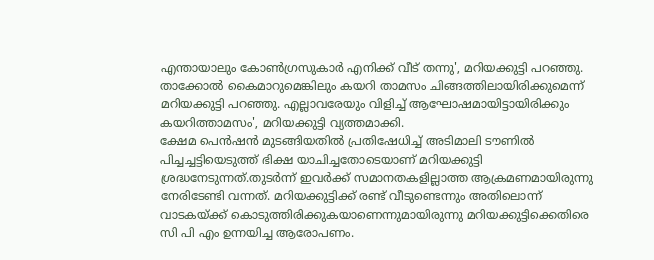എന്തായാലും കോൺഗ്രസുകാർ എനിക്ക് വീട് തന്നു', മറിയക്കുട്ടി പറഞ്ഞു.
താക്കോൽ കൈമാറുമെങ്കിലും കയറി താമസം ചിങ്ങത്തിലായിരിക്കുമെന്ന് മറിയക്കുട്ടി പറഞ്ഞു. എല്ലാവരേയും വിളിച്ച് ആഘോഷമായിട്ടായിരിക്കും കയറിത്താമസം', മറിയക്കുട്ടി വ്യത്തമാക്കി.
ക്ഷേമ പെൻഷൻ മുടങ്ങിയതിൽ പ്രതിഷേധിച്ച് അടിമാലി ടൗണിൽ പിച്ചച്ചട്ടിയെടുത്ത് ഭിക്ഷ യാചിച്ചതോടെയാണ് മറിയക്കുട്ടി ശ്രദ്ധനേടുന്നത്.തുടർന്ന് ഇവർക്ക് സമാനതകളില്ലാത്ത ആക്രമണമായിരുന്നു നേരിടേണ്ടി വന്നത്. മറിയക്കുട്ടിക്ക് രണ്ട് വീടുണ്ടെന്നും അതിലൊന്ന് വാടകയ്ക്ക് കൊടുത്തിരിക്കുകയാണെന്നുമായിരുന്നു മറിയക്കുട്ടിക്കെതിരെ സി പി എം ഉന്നയിച്ച ആരോപണം.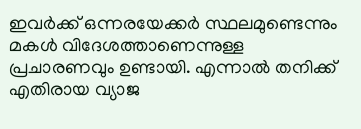ഇവർക്ക് ഒന്നരയേക്കർ സ്ഥലമുണ്ടെന്നും മകൾ വിദേശത്താണെന്നുള്ള പ്രചാരണവും ഉണ്ടായി. എന്നാൽ തനിക്ക് എതിരായ വ്യാജ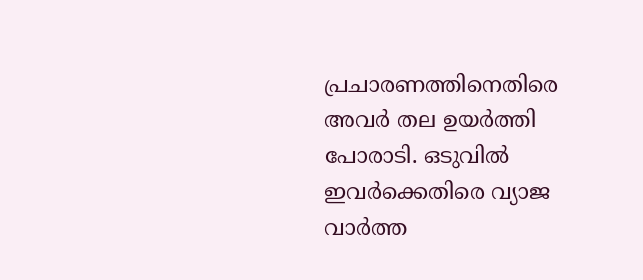പ്രചാരണത്തിനെതിരെ അവർ തല ഉയർത്തി പോരാടി. ഒടുവിൽ ഇവർക്കെതിരെ വ്യാജ വാർത്ത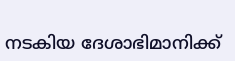നടകിയ ദേശാഭിമാനിക്ക്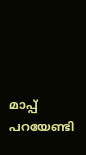മാപ്പ് പറയേണ്ടി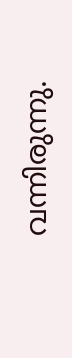വന്നിരുന്നു.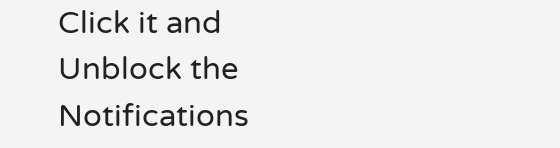Click it and Unblock the Notifications